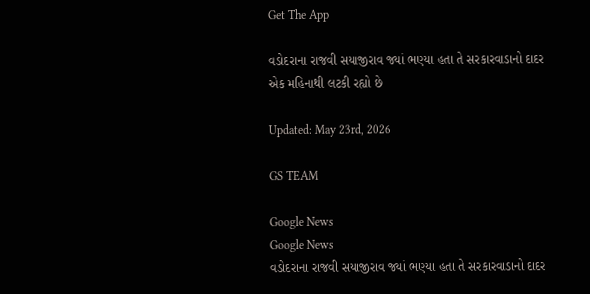Get The App

વડોદરાના રાજવી સયાજીરાવ જ્યાં ભણ્યા હતા તે સરકારવાડાનો દાદર એક મહિનાથી લટકી રહ્યો છે

Updated: May 23rd, 2026

GS TEAM

Google News
Google News
વડોદરાના રાજવી સયાજીરાવ જ્યાં ભણ્યા હતા તે સરકારવાડાનો દાદર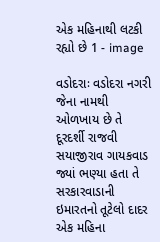એક મહિનાથી લટકી રહ્યો છે 1 - image

વડોદરાઃ વડોદરા નગરી જેના નામથી ઓળખાય છે તે દૂરદર્શી રાજવી સયાજીરાવ ગાયકવાડ જ્યાં ભણ્યા હતા તે સરકારવાડાની ઇમારતનો તૂટેલો દાદર એક મહિના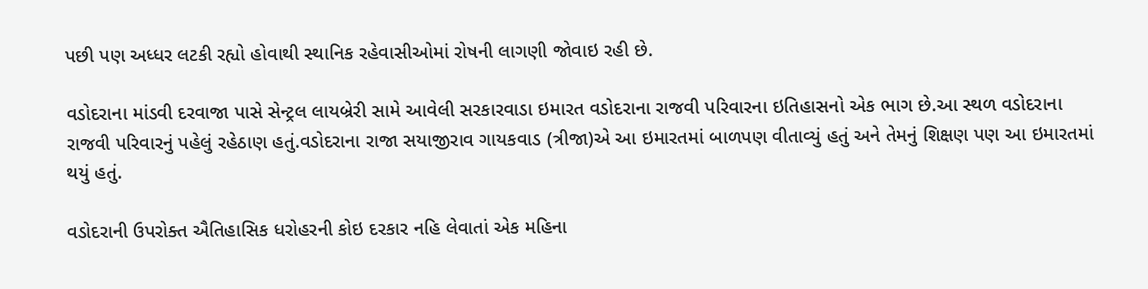પછી પણ અધ્ધર લટકી રહ્યો હોવાથી સ્થાનિક રહેવાસીઓમાં રોષની લાગણી જોવાઇ રહી છે.

વડોદરાના માંડવી દરવાજા પાસે સેન્ટ્રલ લાયબ્રેરી સામે આવેલી સરકારવાડા ઇમારત વડોદરાના રાજવી પરિવારના ઇતિહાસનો એક ભાગ છે.આ સ્થળ વડોદરાના રાજવી પરિવારનું પહેલું રહેઠાણ હતું.વડોદરાના રાજા સયાજીરાવ ગાયકવાડ (ત્રીજા)એ આ ઇમારતમાં બાળપણ વીતાવ્યું હતું અને તેમનું શિક્ષણ પણ આ ઇમારતમાં થયું હતું.

વડોદરાની ઉપરોક્ત ઐતિહાસિક ધરોહરની કોઇ દરકાર નહિ લેવાતાં એક મહિના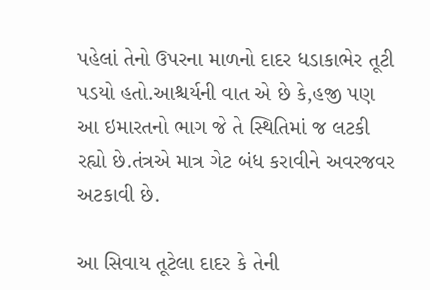પહેલાં તેનો ઉપરના માળનો દાદર ધડાકાભેર તૂટી પડયો હતો.આશ્ચર્યની વાત એ છે કે,હજી પણ આ ઇમારતનો ભાગ જે તે સ્થિતિમાં જ લટકી રહ્યો છે.તંત્રએ માત્ર ગેટ બંધ કરાવીને અવરજવર અટકાવી છે.

આ સિવાય તૂટેલા દાદર કે તેની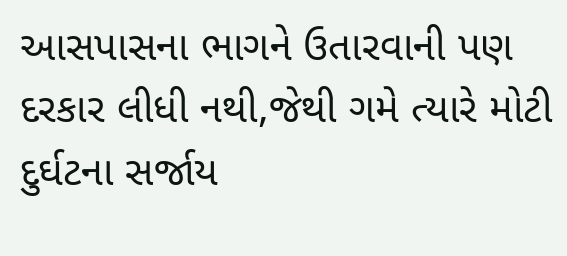આસપાસના ભાગને ઉતારવાની પણ દરકાર લીધી નથી,જેથી ગમે ત્યારે મોટી દુર્ઘટના સર્જાય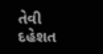તેવી દહેશત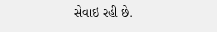સેવાઇ રહી છે.